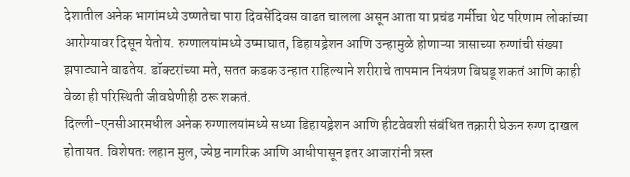देशातील अनेक भागांमध्ये उष्णतेचा पारा दिवसेंदिवस वाढत चालला असून आता या प्रचंड गर्मीचा थेट परिणाम लोकांच्या आरोग्यावर दिसून येतोय. रुग्णालयांमध्ये उष्माघात, डिहायड्रेशन आणि उन्हामुळे होणाऱ्या त्रासाच्या रुग्णांची संख्या झपाट्याने वाढतेय. डॉक्टरांच्या मते, सतत कडक उन्हात राहिल्याने शरीराचे तापमान नियंत्रण बिघडू शकतं आणि काही वेळा ही परिस्थिती जीवघेणीही ठरू शकतं.
दिल्ली-एनसीआरमधील अनेक रुग्णालयांमध्ये सध्या डिहायड्रेशन आणि हीटवेवशी संबंधित तक्रारी घेऊन रुग्ण दाखल होतायत. विशेषतः लहान मुल, ज्येष्ठ नागरिक आणि आधीपासून इतर आजारांनी त्रस्त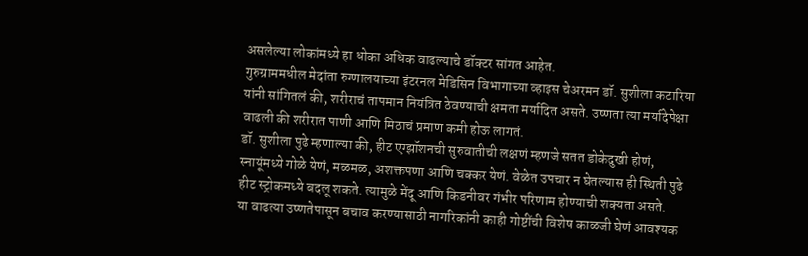असलेल्या लोकांमध्ये हा धोका अधिक वाढल्याचे डॉक्टर सांगत आहेत.
गुरुग्राममधील मेदांता रुग्णालयाच्या इंटरनल मेडिसिन विभागाच्या व्हाइस चेअरमन डॉ. सुशीला कटारिया यांनी सांगितलं की, शरीराचं तापमान नियंत्रित ठेवण्याची क्षमता मर्यादित असते. उष्णता त्या मर्यादेपेक्षा वाढली की शरीरात पाणी आणि मिठाचं प्रमाण कमी होऊ लागतं.
डॉ. सुशीला पुढे म्हणाल्या की, हीट एग्झॉशनची सुरुवातीची लक्षणं म्हणजे सतत डोकेदुखी होणं, स्नायूंमध्ये गोळे येणं, मळमळ, अशक्तपणा आणि चक्कर येणं. वेळेत उपचार न घेतल्यास ही स्थिती पुढे हीट स्ट्रोकमध्ये बदलू शकते. त्यामुळे मेंदू आणि किडनीवर गंभीर परिणाम होण्याची शक्यता असते.
या वाढत्या उष्णतेपासून बचाव करण्यासाठी नागरिकांनी काही गोष्टींची विशेष काळजी घेणं आवश्यक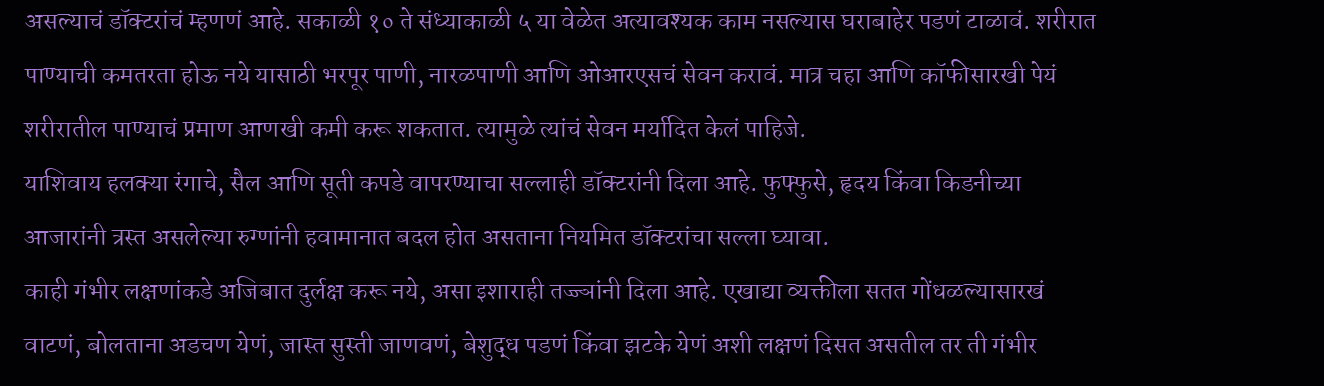असल्याचं डॉक्टरांचं म्हणणं आहे. सकाळी १० ते संध्याकाळी ५ या वेळेत अत्यावश्यक काम नसल्यास घराबाहेर पडणं टाळावं. शरीरात पाण्याची कमतरता होऊ नये यासाठी भरपूर पाणी, नारळपाणी आणि ओआरएसचं सेवन करावं. मात्र चहा आणि कॉफीसारखी पेयं शरीरातील पाण्याचं प्रमाण आणखी कमी करू शकतात. त्यामुळे त्यांचं सेवन मर्यादित केलं पाहिजे.
याशिवाय हलक्या रंगाचे, सैल आणि सूती कपडे वापरण्याचा सल्लाही डॉक्टरांनी दिला आहे. फुफ्फुसे, हृदय किंवा किडनीच्या आजारांनी त्रस्त असलेल्या रुग्णांनी हवामानात बदल होत असताना नियमित डॉक्टरांचा सल्ला घ्यावा.
काही गंभीर लक्षणांकडे अजिबात दुर्लक्ष करू नये, असा इशाराही तज्ज्ञांनी दिला आहे. एखाद्या व्यक्तीला सतत गोंधळल्यासारखं वाटणं, बोलताना अडचण येणं, जास्त सुस्ती जाणवणं, बेशुद्ध पडणं किंवा झटके येणं अशी लक्षणं दिसत असतील तर ती गंभीर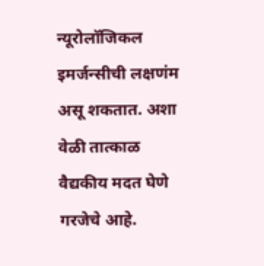न्यूरोलॉजिकल इमर्जन्सीची लक्षणंम असू शकतात. अशा वेळी तात्काळ वैद्यकीय मदत घेणे गरजेचे आहे.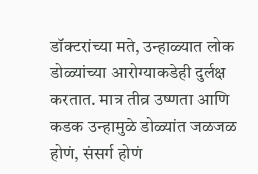डॉक्टरांच्या मते, उन्हाळ्यात लोक डोळ्यांच्या आरोग्याकडेही दुर्लक्ष करतात. मात्र तीव्र उष्णता आणि कडक उन्हामुळे डोळ्यांत जळजळ होणं, संसर्ग होणं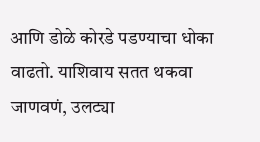आणि डोळे कोरडे पडण्याचा धोका वाढतो. याशिवाय सतत थकवा जाणवणं, उलट्या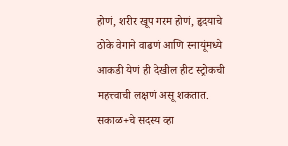होणं, शरीर खूप गरम होणं, हृदयाचे ठोके वेगाने वाढणं आणि स्नायूंमध्ये आकडी येणं ही देखील हीट स्ट्रोकची महत्त्वाची लक्षणं असू शकतात.
सकाळ+चे सदस्य व्हा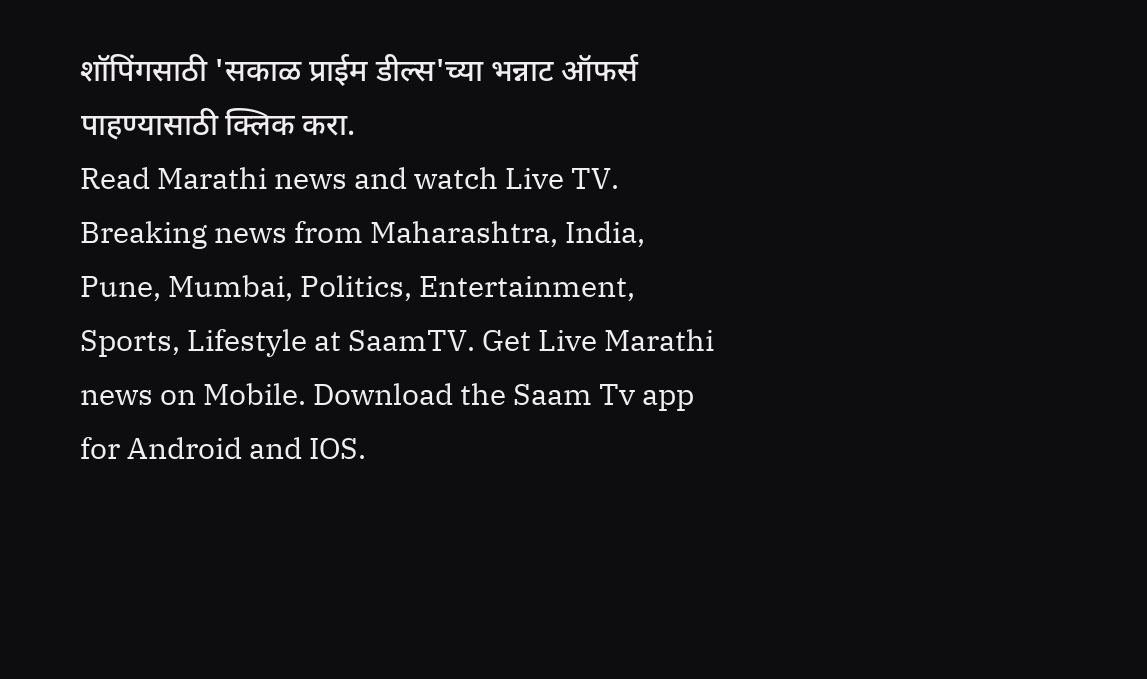शॉपिंगसाठी 'सकाळ प्राईम डील्स'च्या भन्नाट ऑफर्स पाहण्यासाठी क्लिक करा.
Read Marathi news and watch Live TV. Breaking news from Maharashtra, India, Pune, Mumbai, Politics, Entertainment, Sports, Lifestyle at SaamTV. Get Live Marathi news on Mobile. Download the Saam Tv app for Android and IOS.